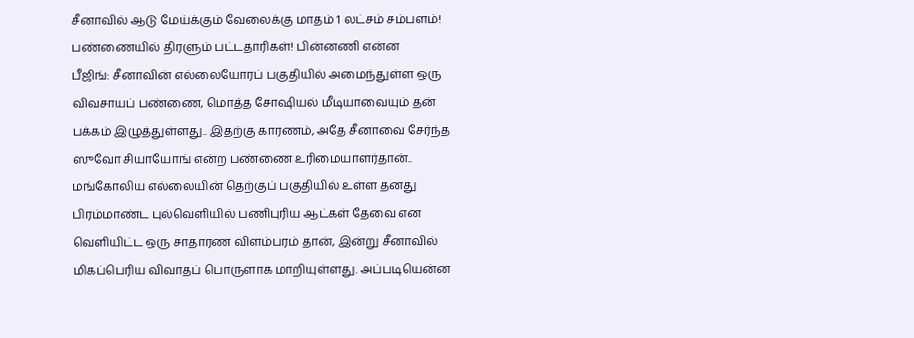சீனாவில் ஆடு மேய்க்கும் வேலைக்கு மாதம் 1 லட்சம் சம்பளம்! பண்ணையில் திரளும் பட்டதாரிகள்! பின்னணி என்ன
பீஜிங்: சீனாவின் எல்லையோரப் பகுதியில் அமைந்துள்ள ஒரு விவசாயப் பண்ணை, மொத்த சோஷியல் மீடியாவையும் தன் பக்கம் இழுத்துள்ளது.. இதற்கு காரணம், அதே சீனாவை சேர்ந்த ஸுவோ சியாயோங் என்ற பண்ணை உரிமையாளர்தான்.. மங்கோலிய எல்லையின் தெற்குப் பகுதியில் உள்ள தனது பிரம்மாண்ட புல்வெளியில் பணிபுரிய ஆட்கள் தேவை என வெளியிட்ட ஒரு சாதாரண விளம்பரம் தான், இன்று சீனாவில் மிகப்பெரிய விவாதப் பொருளாக மாறியுள்ளது. அப்படியென்ன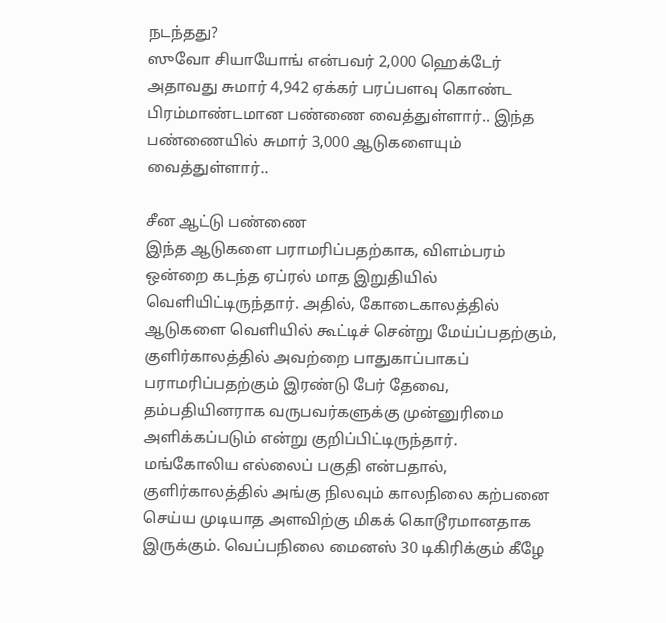நடந்தது?
ஸுவோ சியாயோங் என்பவர் 2,000 ஹெக்டேர் அதாவது சுமார் 4,942 ஏக்கர் பரப்பளவு கொண்ட பிரம்மாண்டமான பண்ணை வைத்துள்ளார்.. இந்த பண்ணையில் சுமார் 3,000 ஆடுகளையும் வைத்துள்ளார்..

சீன ஆட்டு பண்ணை
இந்த ஆடுகளை பராமரிப்பதற்காக, விளம்பரம் ஒன்றை கடந்த ஏப்ரல் மாத இறுதியில் வெளியிட்டிருந்தார். அதில், கோடைகாலத்தில் ஆடுகளை வெளியில் கூட்டிச் சென்று மேய்ப்பதற்கும், குளிர்காலத்தில் அவற்றை பாதுகாப்பாகப் பராமரிப்பதற்கும் இரண்டு பேர் தேவை, தம்பதியினராக வருபவர்களுக்கு முன்னுரிமை அளிக்கப்படும் என்று குறிப்பிட்டிருந்தார்.
மங்கோலிய எல்லைப் பகுதி என்பதால், குளிர்காலத்தில் அங்கு நிலவும் காலநிலை கற்பனை செய்ய முடியாத அளவிற்கு மிகக் கொடூரமானதாக இருக்கும். வெப்பநிலை மைனஸ் 30 டிகிரிக்கும் கீழே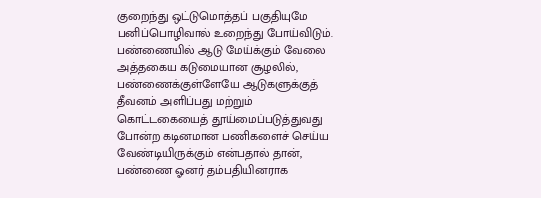குறைந்து ஒட்டுமொத்தப் பகுதியுமே பனிப்பொழிவால் உறைந்து போய்விடும்.
பண்ணையில் ஆடு மேய்க்கும் வேலை
அத்தகைய கடுமையான சூழலில், பண்ணைக்குள்ளேயே ஆடுகளுக்குத் தீவனம் அளிப்பது மற்றும் கொட்டகையைத் தூய்மைப்படுத்துவது போன்ற கடினமான பணிகளைச் செய்ய வேண்டியிருக்கும் என்பதால் தான், பண்ணை ஓனர் தம்பதியினராக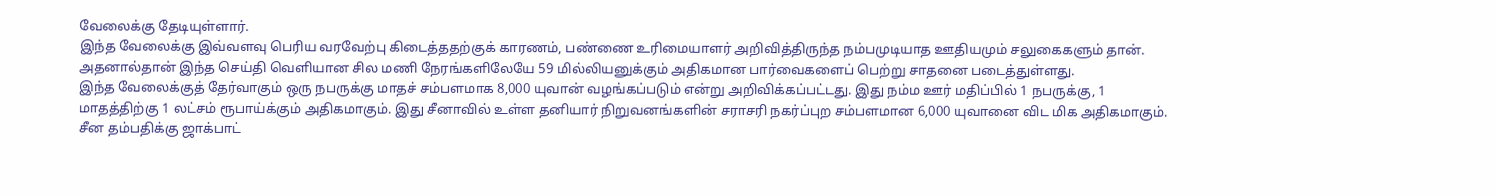வேலைக்கு தேடியுள்ளார்.
இந்த வேலைக்கு இவ்வளவு பெரிய வரவேற்பு கிடைத்ததற்குக் காரணம், பண்ணை உரிமையாளர் அறிவித்திருந்த நம்பமுடியாத ஊதியமும் சலுகைகளும் தான். அதனால்தான் இந்த செய்தி வெளியான சில மணி நேரங்களிலேயே 59 மில்லியனுக்கும் அதிகமான பார்வைகளைப் பெற்று சாதனை படைத்துள்ளது.
இந்த வேலைக்குத் தேர்வாகும் ஒரு நபருக்கு மாதச் சம்பளமாக 8,000 யுவான் வழங்கப்படும் என்று அறிவிக்கப்பட்டது. இது நம்ம ஊர் மதிப்பில் 1 நபருக்கு, 1 மாதத்திற்கு 1 லட்சம் ரூபாய்க்கும் அதிகமாகும். இது சீனாவில் உள்ள தனியார் நிறுவனங்களின் சராசரி நகர்ப்புற சம்பளமான 6,000 யுவானை விட மிக அதிகமாகும்.
சீன தம்பதிக்கு ஜாக்பாட்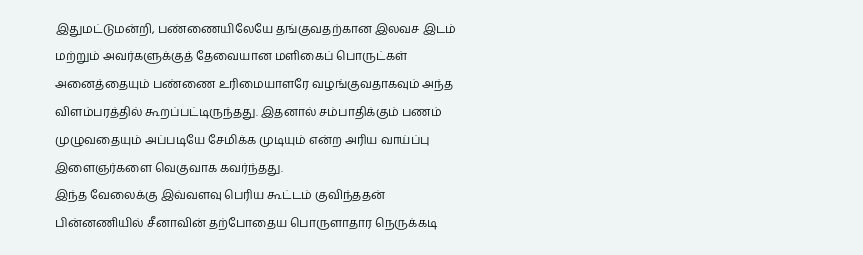இதுமட்டுமன்றி, பண்ணையிலேயே தங்குவதற்கான இலவச இடம் மற்றும் அவர்களுக்குத் தேவையான மளிகைப் பொருட்கள் அனைத்தையும் பண்ணை உரிமையாளரே வழங்குவதாகவும் அந்த விளம்பரத்தில் கூறப்பட்டிருந்தது. இதனால் சம்பாதிக்கும் பணம் முழுவதையும் அப்படியே சேமிக்க முடியும் என்ற அரிய வாய்ப்பு இளைஞர்களை வெகுவாக கவர்ந்தது.
இந்த வேலைக்கு இவ்வளவு பெரிய கூட்டம் குவிந்ததன் பின்னணியில் சீனாவின் தற்போதைய பொருளாதார நெருக்கடி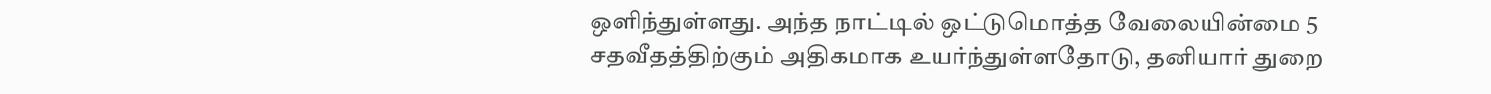ஒளிந்துள்ளது. அந்த நாட்டில் ஒட்டுமொத்த வேலையின்மை 5 சதவீதத்திற்கும் அதிகமாக உயர்ந்துள்ளதோடு, தனியார் துறை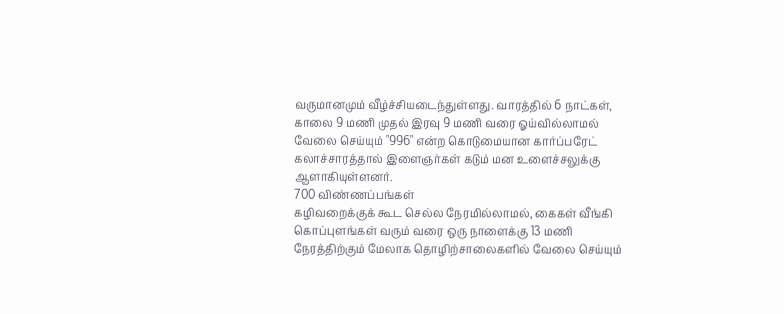வருமானமும் வீழ்ச்சியடைந்துள்ளது. வாரத்தில் 6 நாட்கள், காலை 9 மணி முதல் இரவு 9 மணி வரை ஓய்வில்லாமல் வேலை செய்யும் "996" என்ற கொடுமையான கார்ப்பரேட் கலாச்சாரத்தால் இளைஞர்கள் கடும் மன உளைச்சலுக்கு ஆளாகியுள்ளனர்.
700 விண்ணப்பங்கள்
கழிவறைக்குக் கூட செல்ல நேரமில்லாமல், கைகள் வீங்கி கொப்புளங்கள் வரும் வரை ஒரு நாளைக்கு 13 மணி நேரத்திற்கும் மேலாக தொழிற்சாலைகளில் வேலை செய்யும்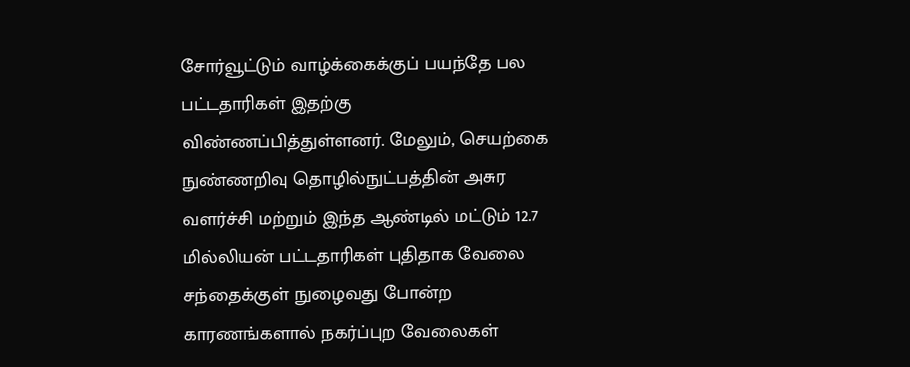சோர்வூட்டும் வாழ்க்கைக்குப் பயந்தே பல பட்டதாரிகள் இதற்கு விண்ணப்பித்துள்ளனர். மேலும், செயற்கை நுண்ணறிவு தொழில்நுட்பத்தின் அசுர வளர்ச்சி மற்றும் இந்த ஆண்டில் மட்டும் 12.7 மில்லியன் பட்டதாரிகள் புதிதாக வேலை சந்தைக்குள் நுழைவது போன்ற காரணங்களால் நகர்ப்புற வேலைகள்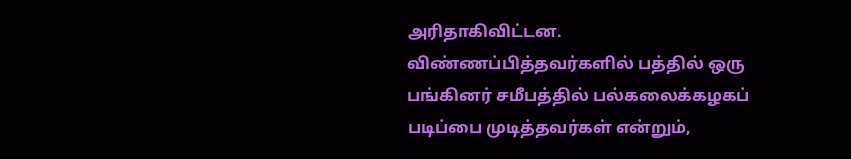அரிதாகிவிட்டன.
விண்ணப்பித்தவர்களில் பத்தில் ஒரு பங்கினர் சமீபத்தில் பல்கலைக்கழகப் படிப்பை முடித்தவர்கள் என்றும்,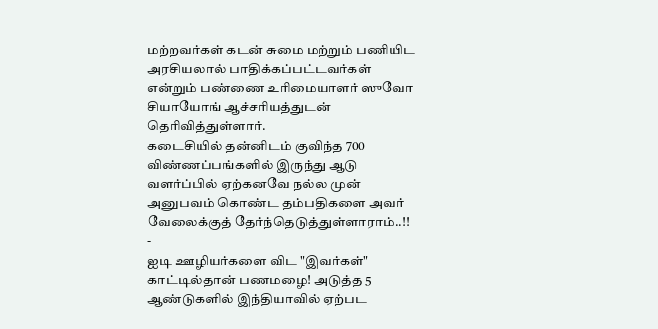மற்றவர்கள் கடன் சுமை மற்றும் பணியிட அரசியலால் பாதிக்கப்பட்டவர்கள் என்றும் பண்ணை உரிமையாளர் ஸுவோ சியாயோங் ஆச்சரியத்துடன் தெரிவித்துள்ளார்.
கடைசியில் தன்னிடம் குவிந்த 700 விண்ணப்பங்களில் இருந்து ஆடு வளர்ப்பில் ஏற்கனவே நல்ல முன் அனுபவம் கொண்ட தம்பதிகளை அவர் வேலைக்குத் தேர்ந்தெடுத்துள்ளாராம்..!!
-
ஐடி ஊழியர்களை விட "இவர்கள்" காட்டில்தான் பணமழை! அடுத்த 5 ஆண்டுகளில் இந்தியாவில் ஏற்பட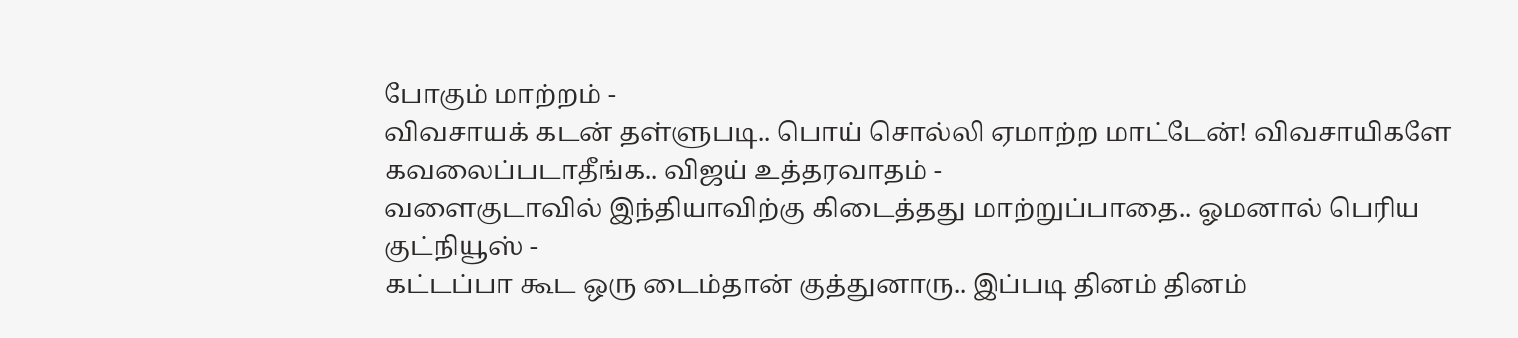போகும் மாற்றம் -
விவசாயக் கடன் தள்ளுபடி.. பொய் சொல்லி ஏமாற்ற மாட்டேன்! விவசாயிகளே கவலைப்படாதீங்க.. விஜய் உத்தரவாதம் -
வளைகுடாவில் இந்தியாவிற்கு கிடைத்தது மாற்றுப்பாதை.. ஓமனால் பெரிய குட்நியூஸ் -
கட்டப்பா கூட ஒரு டைம்தான் குத்துனாரு.. இப்படி தினம் தினம்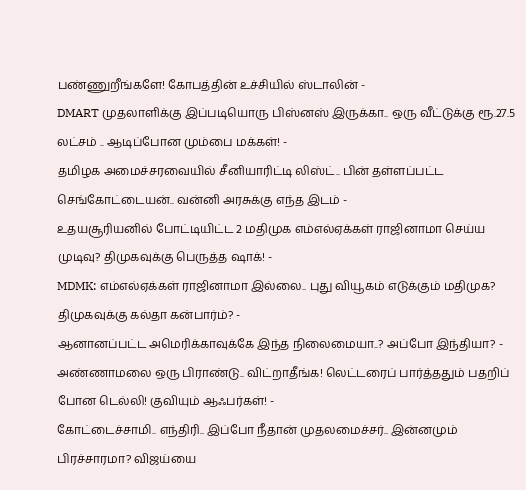பண்ணுறீங்களே! கோபத்தின் உச்சியில் ஸ்டாலின் -
DMART முதலாளிக்கு இப்படியொரு பிஸ்னஸ் இருக்கா.. ஒரு வீட்டுக்கு ரூ.27.5 லட்சம் .. ஆடிப்போன மும்பை மக்கள்! -
தமிழக அமைச்சரவையில் சீனியாரிட்டி லிஸ்ட்.. பின் தள்ளப்பட்ட செங்கோட்டையன்.. வன்னி அரசுக்கு எந்த இடம் -
உதயசூரியனில் போட்டியிட்ட 2 மதிமுக எம்எல்ஏக்கள் ராஜினாமா செய்ய முடிவு? திமுகவுக்கு பெருத்த ஷாக்! -
MDMK: எம்எல்ஏக்கள் ராஜினாமா இல்லை.. புது வியூகம் எடுக்கும் மதிமுக? திமுகவுக்கு கல்தா கன்பார்ம்? -
ஆனானப்பட்ட அமெரிக்காவுக்கே இந்த நிலைமையா..? அப்போ இந்தியா? -
அண்ணாமலை ஒரு பிராண்டு.. விட்றாதீங்க! லெட்டரைப் பார்த்ததும் பதறிப் போன டெல்லி! குவியும் ஆஃபர்கள்! -
கோட்டைச்சாமி.. எந்திரி.. இப்போ நீதான் முதலமைச்சர்.. இன்னமும் பிரச்சாரமா? விஜய்யை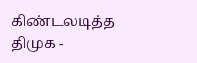கிண்டலடித்த திமுக -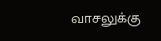வாசலுக்கு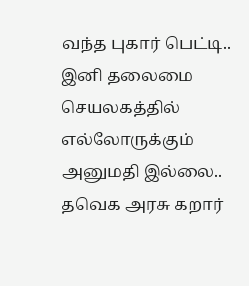வந்த புகார் பெட்டி.. இனி தலைமை செயலகத்தில் எல்லோருக்கும் அனுமதி இல்லை.. தவெக அரசு கறார்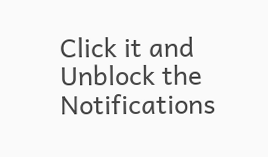Click it and Unblock the Notifications